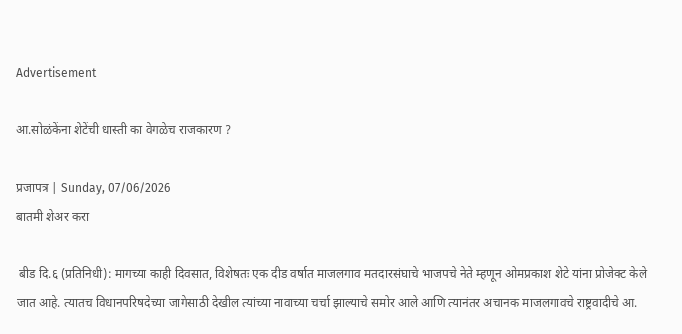Advertisement

आ.सोळंकेंना शेटेंची धास्ती का वेगळेच राजकारण ?

प्रजापत्र | Sunday, 07/06/2026
बातमी शेअर करा

 बीड दि.६ (प्रतिनिधी): मागच्या काही दिवसात, विशेषतः एक दीड वर्षात माजलगाव मतदारसंघाचे भाजपचे नेते म्हणून ओमप्रकाश शेटे यांना प्रोजेक्ट केले जात आहे. त्यातच विधानपरिषदेच्या जागेसाठी देखील त्यांच्या नावाच्या चर्चा झाल्याचे समोर आले आणि त्यानंतर अचानक माजलगावचे राष्ट्रवादीचे आ.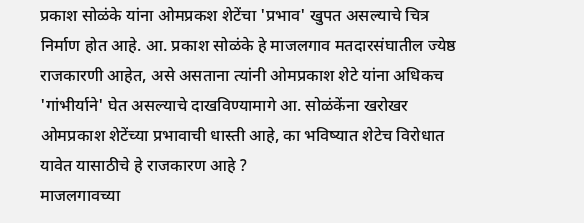प्रकाश सोळंके यांना ओमप्रकश शेटेंचा 'प्रभाव' खुपत असल्याचे चित्र निर्माण होत आहे. आ. प्रकाश सोळंके हे माजलगाव मतदारसंघातील ज्येष्ठ राजकारणी आहेत, असे असताना त्यांनी ओमप्रकाश शेटे यांना अधिकच 'गांभीर्याने' घेत असल्याचे दाखविण्यामागे आ. सोळंकेंना खरोखर ओमप्रकाश शेटेंच्या प्रभावाची धास्ती आहे, का भविष्यात शेटेच विरोधात यावेत यासाठीचे हे राजकारण आहे ?
माजलगावच्या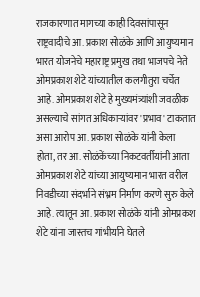राजकारणात मागच्या काही दिवसांपासून राष्ट्रवादीचे आ. प्रकाश सोळंके आणि आयुष्यमान भारत योजनेचे महाराष्ट्र प्रमुख तथा भाजपचे नेते ओमप्रकाश शेटे यांच्यातील कलगीतुरा चर्चेत आहे. ओमप्रकाश शेटे हे मुख्यमंत्र्यांशी जवळीक असल्याचे सांगत अधिकाऱ्यांवर 'प्रभाव' टाकतात असा आरोप आ. प्रकाश सोळंके यांनी केला होता, तर आ. सोळंकेंच्या निकटवर्तीयांनी आता ओमप्रकाश शेटे यांच्या आयुष्यमान भारत वरील निवडीच्या संदर्भाने संभ्रम निर्माण करणे सुरु केले आहे. त्यातून आ. प्रकाश सोळंके यांनी ओमप्रकश शेटे यांना जास्तच गांभीर्याने घेतले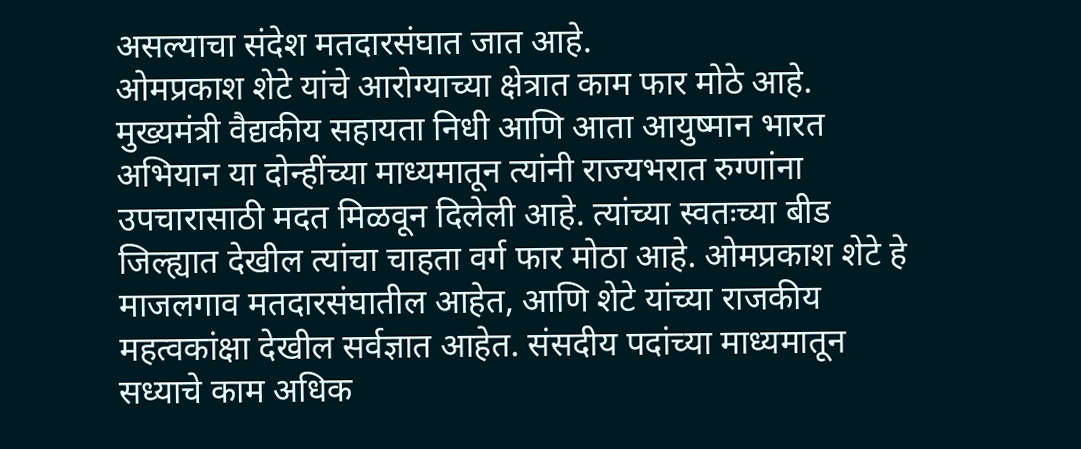असल्याचा संदेश मतदारसंघात जात आहे.
ओमप्रकाश शेटे यांचे आरोग्याच्या क्षेत्रात काम फार मोठे आहे. मुख्यमंत्री वैद्यकीय सहायता निधी आणि आता आयुष्मान भारत अभियान या दोन्हींच्या माध्यमातून त्यांनी राज्यभरात रुग्णांना उपचारासाठी मदत मिळवून दिलेली आहे. त्यांच्या स्वतःच्या बीड जिल्ह्यात देखील त्यांचा चाहता वर्ग फार मोठा आहे. ओमप्रकाश शेटे हे माजलगाव मतदारसंघातील आहेत, आणि शेटे यांच्या राजकीय महत्वकांक्षा देखील सर्वज्ञात आहेत. संसदीय पदांच्या माध्यमातून सध्याचे काम अधिक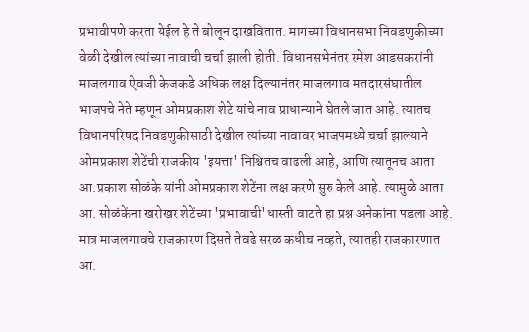प्रभावीपणे करता येईल हे ते बोलून दाखवितात. मागच्या विधानसभा निवडणुकीच्या वेळी देखील त्यांच्या नावाची चर्चा झाली होती. विधानसभेनंतर रमेश आडसकरांनी माजलगाव ऐवजी केजकडे अधिक लक्ष दिल्यानंतर माजलगाव मतदारसंघातील भाजपचे नेते म्हणून ओमप्रकाश शेटे यांचे नाव प्राधान्याने घेतले जात आहे. त्यातच विधानपरिषद निवडणुकीसाठी देखील त्यांच्या नावावर भाजपमध्ये चर्चा झाल्याने ओमप्रकाश शेटेंची राजकीय 'इयत्ता' निश्चितच वाढली आहे, आणि त्यातूनच आता आ.प्रकाश सोळंके यांनी ओमप्रकाश शेटेंना लक्ष करणे सुरु केले आहे. त्यामुळे आता आ. सोळंकेंना खरोखर शेटेंच्या 'प्रभावाची'धास्ती वाटते हा प्रश्न अनेकांना पडला आहे.
मात्र माजलगावचे राजकारण दिसते तेवढे सरळ कधीच नव्हते, त्यातही राजकारणात आ.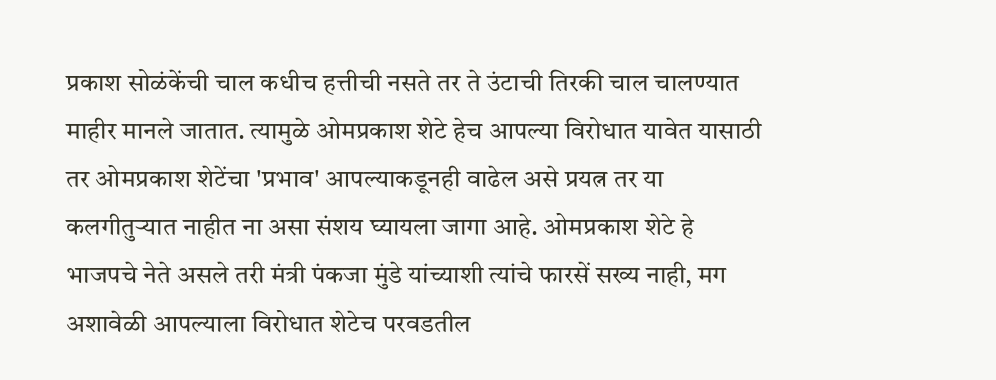प्रकाश सोळंकेंची चाल कधीच हत्तीची नसते तर ते उंटाची तिरकी चाल चालण्यात माहीर मानले जातात. त्यामुळे ओमप्रकाश शेटे हेच आपल्या विरोधात यावेत यासाठी तर ओमप्रकाश शेटेंचा 'प्रभाव' आपल्याकडूनही वाढेल असे प्रयत्न तर या कलगीतुऱ्यात नाहीत ना असा संशय घ्यायला जागा आहे. ओमप्रकाश शेटे हे भाजपचे नेते असले तरी मंत्री पंकजा मुंडे यांच्याशी त्यांचे फारसें सख्य नाही, मग अशावेळी आपल्याला विरोधात शेटेच परवडतील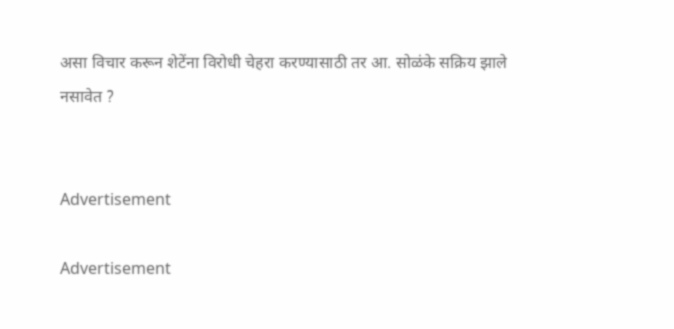असा विचार करून शेटेंना विरोधी चेहरा करण्यासाठी तर आ. सोळंके सक्रिय झाले नसावेत ?


Advertisement

Advertisement